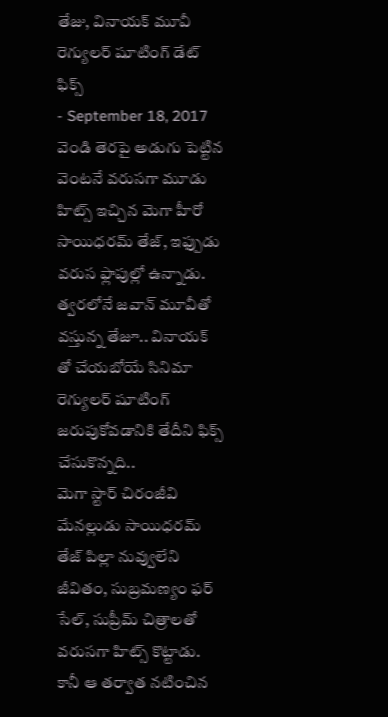తేజు, వినాయక్ మూవీ రెగ్యులర్ షూటింగ్ డేట్ ఫిక్స్
- September 18, 2017
వెండి తెరపై అడుగు పెట్టిన వెంటనే వరుసగా మూడు హిట్స్ ఇచ్చిన మెగా హీరో సాయిధరమ్ తేజ్, ఇఫ్పుడు వరుస ఫ్లాపుల్లో ఉన్నాడు. త్వరలోనే జవాన్ మూవీతో వస్తున్న తేజూ.. వినాయక్ తో చేయబోయే సినిమా రెగ్యులర్ షూటింగ్ జరుపుకోవడానికి తేదీని ఫిక్స్ చేసుకొన్నది..
మెగా స్టార్ చిరంజీవి మేనల్లుడు సాయిధరమ్ తేజ్ పిల్లా నువ్వులేని జీవితం, సుబ్రమణ్యం ఫర్ సేల్, సుప్రీమ్ చిత్రాలతో వరుసగా హిట్స్ కొట్టాడు. కానీ ఆ తర్వాత నటించిన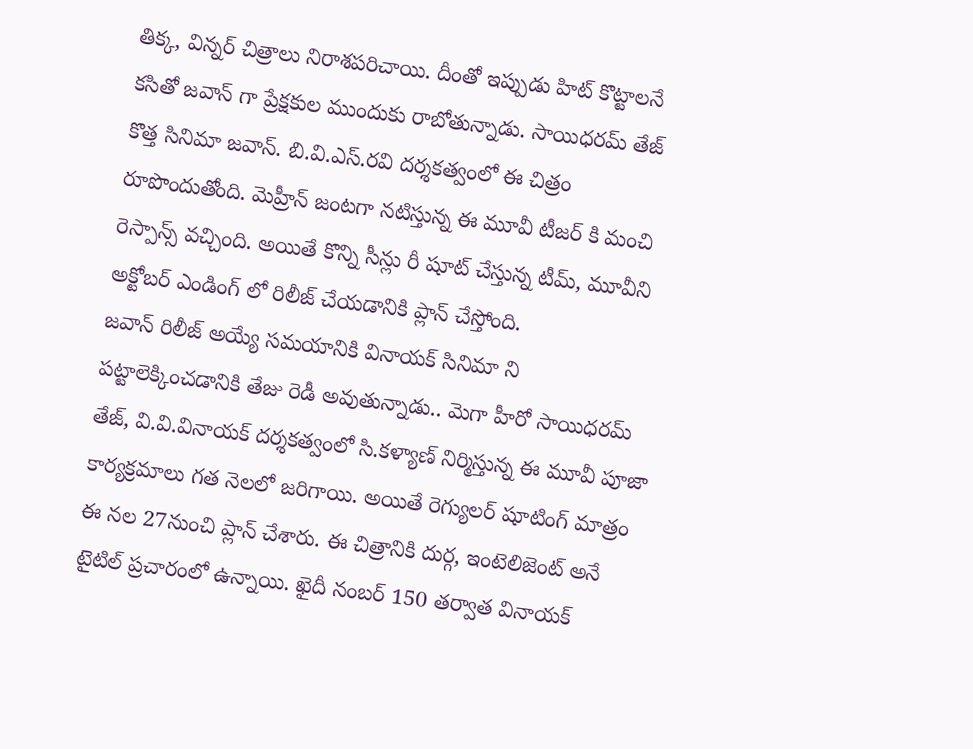తిక్క, విన్నర్ చిత్రాలు నిరాశపరిచాయి. దీంతో ఇప్పుడు హిట్ కొట్టాలనే కసితో జవాన్ గా ప్రేక్షకుల ముందుకు రాబోతున్నాడు. సాయిధరమ్ తేజ్ కొత్త సినిమా జవాన్. బి.వి.ఎస్.రవి దర్శకత్వంలో ఈ చిత్రం రూపొందుతోంది. మెహ్రీన్ జంటగా నటిస్తున్న ఈ మూవీ టీజర్ కి మంచి రెస్పాన్స్ వచ్చింది. అయితే కొన్ని సీన్లు రీ షూట్ చేస్తున్న టీమ్, మూవీని అక్టోబర్ ఎండింగ్ లో రిలీజ్ చేయడానికి ప్లాన్ చేస్తోంది.
జవాన్ రిలీజ్ అయ్యే సమయానికి వినాయక్ సినిమా ని పట్టాలెక్కించడానికి తేజు రెడీ అవుతున్నాడు.. మెగా హీరో సాయిధరమ్ తేజ్, వి.వి.వినాయక్ దర్శకత్వంలో సి.కళ్యాణ్ నిర్మిస్తున్న ఈ మూవీ పూజా కార్యక్రమాలు గత నెలలో జరిగాయి. అయితే రెగ్యులర్ షూటింగ్ మాత్రం ఈ నల 27నుంచి ప్లాన్ చేశారు. ఈ చిత్రానికి దుర్గ, ఇంటెలిజెంట్ అనే టైటిల్ ప్రచారంలో ఉన్నాయి. ఖైదీ నంబర్ 150 తర్వాత వినాయక్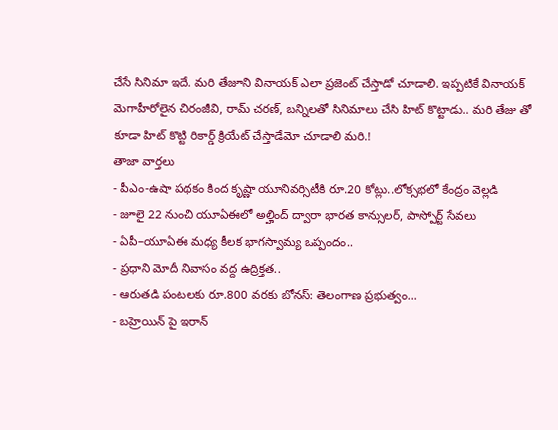చేసే సినిమా ఇదే. మరి తేజూని వినాయక్ ఎలా ప్రజెంట్ చేస్తాడో చూడాలి. ఇప్పటికే వినాయక్ మెగాహీరోలైన చిరంజీవి, రామ్ చరణ్, బన్నిలతో సినిమాలు చేసి హిట్ కొట్టాడు.. మరి తేజు తో కూడా హిట్ కొట్టి రికార్డ్ క్రియేట్ చేస్తాడేమో చూడాలి మరి.!
తాజా వార్తలు
- పీఎం-ఉషా పథకం కింద కృష్ణా యూనివర్సిటీకి రూ.20 కోట్లు..లోక్సభలో కేంద్రం వెల్లడి
- జూలై 22 నుంచి యూఏఈలో అల్హింద్ ద్వారా భారత కాన్సులర్, పాస్పోర్ట్ సేవలు
- ఏపీ–యూఏఈ మధ్య కీలక భాగస్వామ్య ఒప్పందం..
- ప్రధాని మోదీ నివాసం వద్ద ఉద్రిక్తత..
- ఆరుతడి పంటలకు రూ.800 వరకు బోనస్: తెలంగాణ ప్రభుత్వం...
- బహ్రెయిన్ పై ఇరాన్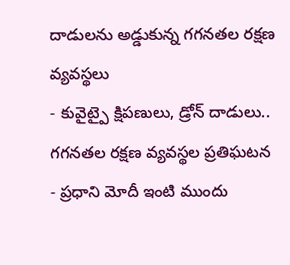దాడులను అడ్డుకున్న గగనతల రక్షణ వ్యవస్థలు
- కువైట్పై క్షిపణులు, డ్రోన్ దాడులు.. గగనతల రక్షణ వ్యవస్థల ప్రతిఘటన
- ప్రధాని మోదీ ఇంటి ముందు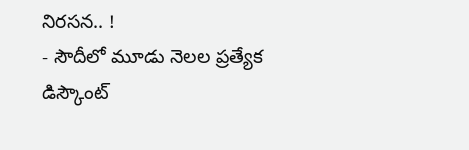నిరసన.. !
- సౌదీలో మూడు నెలల ప్రత్యేక డిస్కౌంట్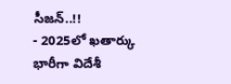సీజన్..!!
- 2025లో ఖతార్కు భారీగా విదేశీ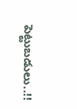పెట్టుబడులు..!!